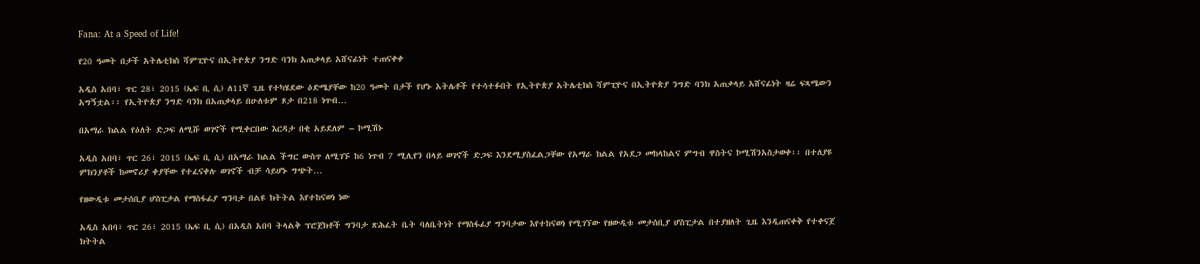Fana: At a Speed of Life!

የ20 ዓመት በታች አትሌቲክስ ሻምፒዮና በኢትዮጵያ ንግድ ባንክ አጠቃላይ አሸናፊነት ተጠናቀቀ

አዲስ አበባ፣ ጥር 28፣ 2015 (ኤፍ ቢ ሲ) ለ11ኛ ጊዜ የተካሄደው ዕድሜያቸው ከ20 ዓመት በታች የሆኑ አትሌቶች የተሳተፉበት የኢትዮጵያ አትሌቲክስ ሻምፒዮና በኢትዮጵያ ንግድ ባንክ አጠቃላይ አሸናፊነት ዛሬ ፍጻሜውን አግኝቷል፡፡ የኢትዮጵያ ንግድ ባንክ በአጠቃላይ በሁለቱም ጾታ በ218 ነጥብ…

በአማራ ክልል የዕለት ድጋፍ ለሚሹ ወገኖች የሚቀርበው እርዳታ በቂ አይደለም – ኮሚሽኑ

አዲስ አበባ፣ ጥር 26፣ 2015 (ኤፍ ቢ ሲ) በአማራ ክልል ችግር ውስጥ ለሚገኙ ከ6 ነጥብ 7 ሚሊየን በላይ ወገኖች ድጋፍ እንደሚያስፈልጋቸው የአማራ ክልል የአደጋ መከላከልና ምግብ ዋስትና ኮሚሽንአስታወቀ፡፡ በተለያዩ ምክንያቶች ከመኖሪያ ቀያቸው የተፈናቀሉ ወገኖች ብቻ ሳይሆኑ ግጭት…

የዘውዲቱ መታሰቢያ ሆስፒታል የማስፋፊያ ግንባታ በልዩ ክትትል እየተከናወነ ነው

አዲስ አበባ፣ ጥር 26፣ 2015 (ኤፍ ቢ ሲ) በአዲስ አበባ ትላልቅ ፕሮጀክቶች ግንባታ ጽሕፈት ቤት ባለቤትነት የማስፋፊያ ግንባታው እየተከናወነ የሚገኘው የዘውዲቱ መታሰቢያ ሆስፒታል በተያዘለት ጊዜ እንዲጠናቀቅ የተቀናጀ ክትትል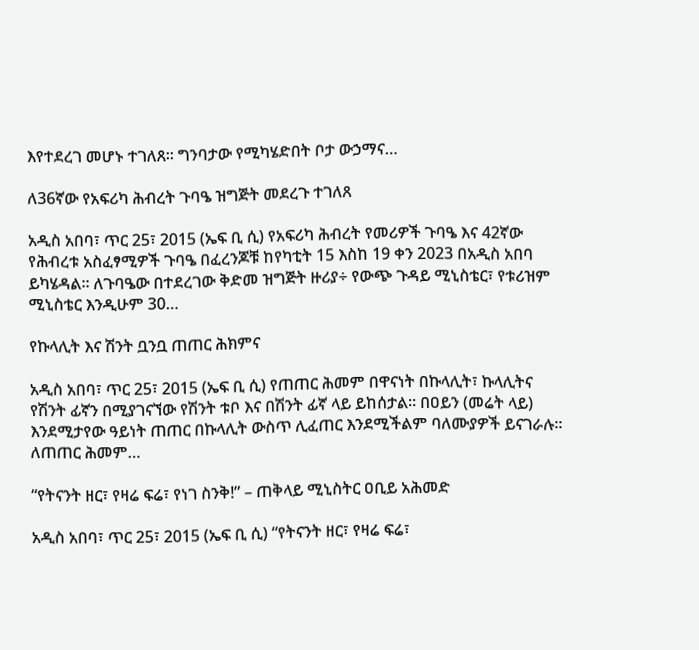እየተደረገ መሆኑ ተገለጸ፡፡ ግንባታው የሚካሄድበት ቦታ ውኃማና…

ለ36ኛው የአፍሪካ ሕብረት ጉባዔ ዝግጅት መደረጉ ተገለጸ

አዲስ አበባ፣ ጥር 25፣ 2015 (ኤፍ ቢ ሲ) የአፍሪካ ሕብረት የመሪዎች ጉባዔ እና 42ኛው የሕብረቱ አስፈፃሚዎች ጉባዔ በፈረንጆቹ ከየካቲት 15 እስከ 19 ቀን 2023 በአዲስ አበባ ይካሄዳል። ለጉባዔው በተደረገው ቅድመ ዝግጅት ዙሪያ÷ የውጭ ጉዳይ ሚኒስቴር፣ የቱሪዝም ሚኒስቴር እንዲሁም 30…

የኩላሊት እና ሽንት ቧንቧ ጠጠር ሕክምና

አዲስ አበባ፣ ጥር 25፣ 2015 (ኤፍ ቢ ሲ) የጠጠር ሕመም በዋናነት በኩላሊት፣ ኩላሊትና የሽንት ፊኛን በሚያገናኘው የሽንት ቱቦ እና በሽንት ፊኛ ላይ ይከሰታል። በዐይን (መሬት ላይ) እንደሚታየው ዓይነት ጠጠር በኩላሊት ውስጥ ሊፈጠር እንደሚችልም ባለሙያዎች ይናገራሉ። ለጠጠር ሕመም…

“የትናንት ዘር፣ የዛሬ ፍሬ፣ የነገ ስንቅ!” – ጠቅላይ ሚኒስትር ዐቢይ አሕመድ

አዲስ አበባ፣ ጥር 25፣ 2015 (ኤፍ ቢ ሲ) “የትናንት ዘር፣ የዛሬ ፍሬ፣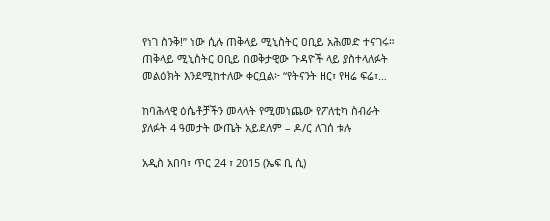የነገ ስንቅ!” ነው ሲሉ ጠቅላይ ሚኒስትር ዐቢይ አሕመድ ተናገሩ። ጠቅላይ ሚኒስትር ዐቢይ በወቅታዊው ጉዳዮች ላይ ያስተላለፉት መልዕክት እንደሚከተለው ቀርቧል፦ “የትናንት ዘር፣ የዛሬ ፍሬ፣…

ከባሕላዊ ዕሴቶቻችን መላላት የሚመነጨው የፖለቲካ ስብራት ያለፉት 4 ዓመታት ውጤት አይደለም – ዶ/ር ለገሰ ቱሉ

አዲስ አበባ፣ ጥር 24 ፣ 2015 (ኤፍ ቢ ሲ)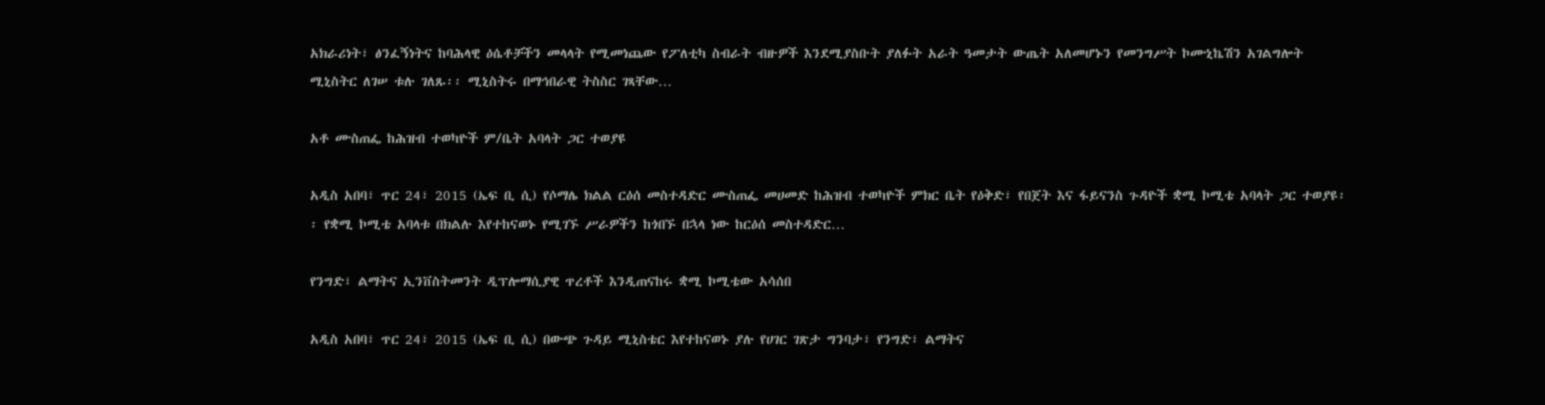አክራሪነት፣ ፅንፈኝነትና ከባሕላዊ ዕሴቶቻችን መላላት የሚመነጨው የፖለቲካ ስብራት ብዙዎች እንደሚያስቡት ያለፉት አራት ዓመታት ውጤት አለመሆኑን የመንግሥት ኮሙኒኬሽን አገልግሎት ሚኒስትር ለገሠ ቱሉ ገለጹ፡፡ ሚኒስትሩ በማኅበራዊ ትስስር ገጻቸው…

አቶ ሙስጠፌ ከሕዝብ ተወካዮች ም/ቤት አባላት ጋር ተወያዩ

አዲስ አበባ፣ ጥር 24፣ 2015 (ኤፍ ቢ ሲ) የሶማሌ ክልል ርዕሰ መስተዳድር ሙስጠፌ መሀመድ ከሕዝብ ተወካዮች ምክር ቤት የዕቅድ፣ የበጀት እና ፋይናንስ ጉዳዮች ቋሚ ኮሚቴ አባላት ጋር ተወያዩ፡፡ የቋሚ ኮሚቴ አባላቱ በክልሉ እየተከናወኑ የሚገኙ ሥራዎችን ከጎበኙ በኋላ ነው ከርዕሰ መስተዳድር…

የንግድ፣ ልማትና ኢንቨስትመንት ዲፕሎማሲያዊ ጥረቶች እንዲጠናከሩ ቋሚ ኮሚቴው አሳሰበ

አዲስ አበባ፣ ጥር 24፣ 2015 (ኤፍ ቢ ሲ) በውጭ ጉዳይ ሚኒስቴር እየተከናወኑ ያሉ የሀገር ገጽታ ግንባታ፣ የንግድ፣ ልማትና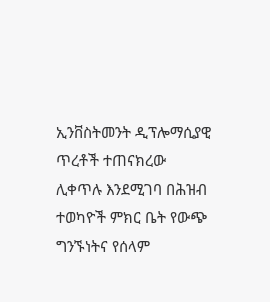ኢንቨስትመንት ዲፕሎማሲያዊ ጥረቶች ተጠናክረው ሊቀጥሉ እንደሚገባ በሕዝብ ተወካዮች ምክር ቤት የውጭ ግንኙነትና የሰላም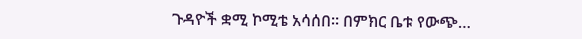ጉዳዮች ቋሚ ኮሚቴ አሳሰበ። በምክር ቤቱ የውጭ…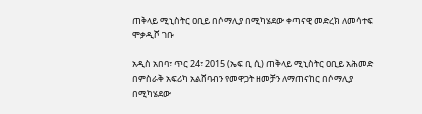ጠቅላይ ሚኒስትር ዐቢይ በሶማሊያ በሚካሄደው ቀጣናዊ መድረክ ለመሳተፍ ሞቃዲሾ ገቡ

አዲስ አበባ፣ ጥር 24፣ 2015 (ኤፍ ቢ ሲ) ጠቅላይ ሚኒስትር ዐቢይ አሕመድ በምስራቅ አፍሪካ አልሸባብን የመዋጋት ዘመቻን ለማጠናከር በሶማሊያ በሚካሄደው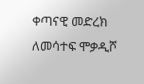ቀጣናዊ መድረክ ለመሳተፍ ሞቃዲሾ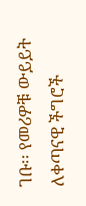ገቡ፡፡ የመሪዎቹ ውይይት ለቀጣናዊ ችግሮች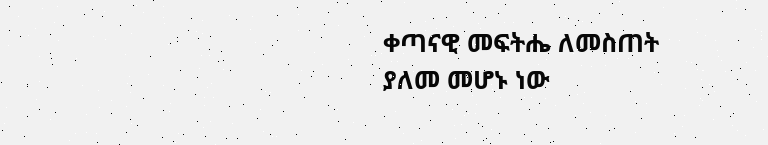ቀጣናዊ መፍትሔ ለመስጠት ያለመ መሆኑ ነው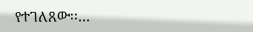የተገለጸው፡፡…